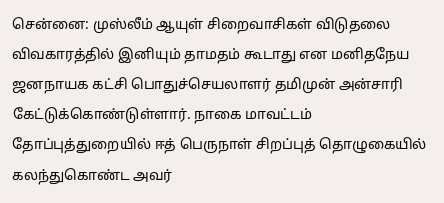சென்னை: முஸ்லீம் ஆயுள் சிறைவாசிகள் விடுதலை விவகாரத்தில் இனியும் தாமதம் கூடாது என மனிதநேய ஜனநாயக கட்சி பொதுச்செயலாளர் தமிமுன் அன்சாரி கேட்டுக்கொண்டுள்ளார். நாகை மாவட்டம் தோப்புத்துறையில் ஈத் பெருநாள் சிறப்புத் தொழுகையில் கலந்துகொண்ட அவர்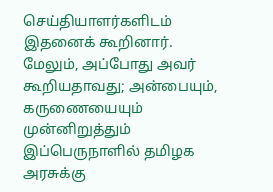செய்தியாளர்களிடம் இதனைக் கூறினார். மேலும், அப்போது அவர் கூறியதாவது; அன்பையும், கருணையையும் முன்னிறுத்தும் இப்பெருநாளில் தமிழக அரசுக்கு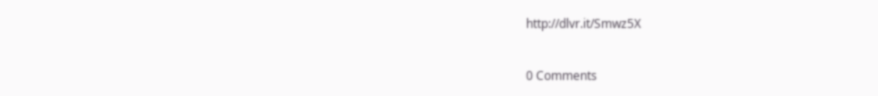http://dlvr.it/Smwz5X


0 Comments